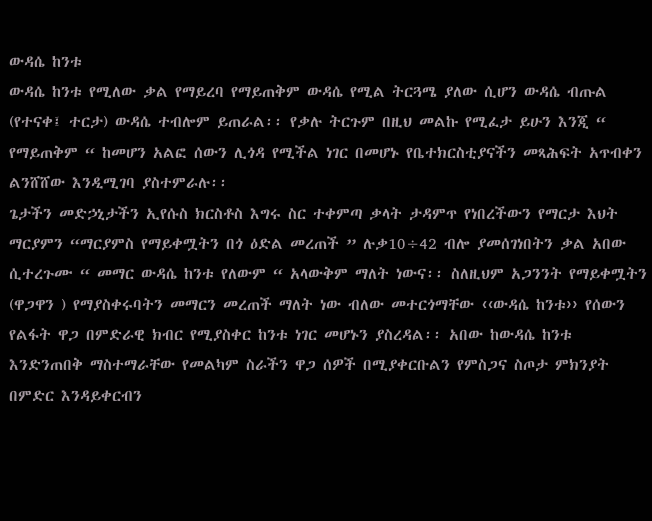ውዳሴ ከንቱ
ውዳሴ ከንቱ የሚለው ቃል የማይረባ የማይጠቅም ውዳሴ የሚል ትርጓሜ ያለው ሲሆን ውዳሴ ብጡል (የተናቀ፤ ተርታ) ውዳሴ ተብሎም ይጠራል፡፡ የቃሉ ትርጉም በዚህ መልኩ የሚፈታ ይሁን እንጂ “ የማይጠቅም “ ከመሆን አልፎ ሰውን ሊጎዳ የሚችል ነገር በመሆኑ የቤተክርስቲያናችን መጻሕፍት አጥብቀን ልንሸሸው እንዲሚገባ ያስተምራሉ፡፡
ጌታችን መድኃኒታችን ኢየሱስ ክርስቶስ እግሩ ስር ተቀምጣ ቃላት ታዳምጥ የነበረችውን የማርታ እህት ማርያምን “ማርያምስ የማይቀሟትን በጎ ዕድል መረጠች ” ሉቃ10÷42 ብሎ ያመሰገነበትን ቃል አበው ሲተረጉሙ “ መማር ውዳሴ ከንቱ የለውም “ አላውቅም ማለት ነውና፡፡ ስለዚህም አጋንንት የማይቀሟትን (ዋጋዋን ) የማያስቀሩባትን መማርን መረጠች ማለት ነው ብለው መተርጎማቸው ‹‹ውዳሴ ከንቱ›› የሰውን የልፋት ዋጋ በምድራዊ ክብር የሚያስቀር ከንቱ ነገር መሆኑን ያስረዳል፡፡ አበው ከውዳሴ ከንቱ እንድንጠበቅ ማስተማራቸው የመልካም ስራችን ዋጋ ሰዎች በሚያቀርቡልን የምስጋና ስጦታ ምክንያት በምድር እንዳይቀርብን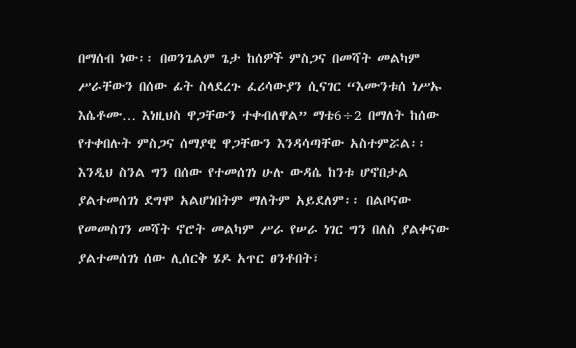በማሰብ ነው፡፡ በወንጌልም ጌታ ከሰዎች ምስጋና በመሻት መልካም ሥራቸውን በሰው ፊት ስላደረጉ ፈሪሳውያን ሲናገር “እሙንቱሰ ነሥኡ እሴቶሙ… እነዚህስ ዋጋቸውን ተቀብለዋል” ማቴ6÷2 በማለት ከሰው የተቀበሉት ምስጋና ሰማያዊ ዋጋቸውን እንዳሳጣቸው አስተምሯል፡፡
እንዲህ ስንል ግን በሰው የተመሰገነ ሁሉ ውዳሴ ከንቱ ሆኖበታል ያልተመሰገነ ደግሞ አልሆነበትም ማለትም አይደለም፡፡ በልቦናው የመመስገን መሻት ኖሮት መልካም ሥራ የሠራ ነገር ግን በለስ ያልቀናው ያልተመሰገነ ሰው ሊሰርቅ ሄዶ አጥር ፀንቶበት፣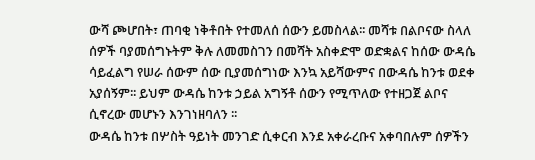ውሻ ጮሆበት፣ ጠባቂ ነቅቶበት የተመለሰ ሰውን ይመስላል፡፡ መሻቱ በልቦናው ስላለ ሰዎች ባያመሰግኑትም ቅሉ ለመመስገን በመሻት አስቀድሞ ወድቋልና ከሰው ውዳሴ ሳይፈልግ የሠራ ሰውም ሰው ቢያመሰግነው እንኳ አይሻውምና በውዳሴ ከንቱ ወደቀ አያሰኝም፡፡ ይህም ውዳሴ ከንቱ ኃይል አግኝቶ ሰውን የሚጥለው የተዘጋጀ ልቦና ሲኖረው መሆኑን እንገነዘባለን ፡፡
ውዳሴ ከንቱ በሦስት ዓይነት መንገድ ሲቀርብ እንደ አቀራረቡና አቀባበሉም ሰዎችን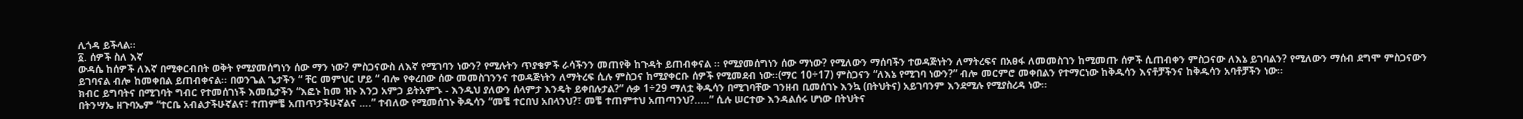ሊጎዳ ይችላል፡፡
፩. ሰዎች ስለ እኛ
ውዳሴ ከሰዎች ለእኛ በሚቀርብበት ወቅት የሚያመሰግነን ሰው ማን ነው? ምስጋናውስ ለእኛ የሚገባን ነውን? የሚሉትን ጥያቄዎች ራሳችንን መጠየቅ ከጉዳት ይጠብቀናል ፡፡ የሚያመሰግነን ሰው ማነው? የሚለውን ማሰባችን ተወዳጅነትን ለማትረፍና በአፀፋ ለመመስገን ከሚመጡ ሰዎች ሲጠብቀን ምስጋናው ለእኔ ይገባልን? የሚለውን ማሰብ ደግሞ ምስጋናውን ይገባናል ብሎ ከመቀበል ይጠብቀናል፡፡ በወንጌል ጌታችን “ ቸር መምህር ሆይ “ ብሎ የቀረበው ሰው መመስገንንና ተወዳጅነትን ለማትረፍ ሲሉ ምስጋና ከሚያቀርቡ ሰዎች የሚመደብ ነው፡፡(ማር 10÷17) ምስጋናን “ለእኔ የሚገባ ነውን?” ብሎ መርምሮ መቀበልን የተማርነው ከቅዱሳን እናቶቻችንና ከቅዱሳን አባቶቻችን ነው፡፡
ክብር ይግባትና በሚገባት ግብር የተመሰገነች እመቤታችን “እፎኑ ከመ ዝኑ እንጋ አምኃ ይትአምኁ - እንዲህ ያለውን ሰላምታ እንዴት ይቀበሉታል?” ሉቃ 1÷29 ማለቷ ቅዱሳን በሚገባቸው ገንዘብ ቢመሰገኑ እንኳ (በትህትና) አይገባንም እንደሚሉ የሚያስረዳ ነው፡፡
በትንሣኤ ዘጉባኤም “ተርቤ አብልታችሁኛልና፣ ተጠምቼ አጠጥታችሁኛልና ….” ተብለው የሚመሰገኑ ቅዱሳን “መቼ ተርበህ አበላንህ?፣ መቼ ተጠምተህ አጠጣንህ?.....” ሲሉ ሠርተው እንዳልሰሩ ሆነው በትህትና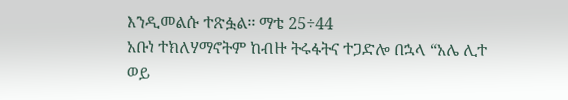እንዲመልሱ ተጽፏል፡፡ ማቴ 25÷44
አቡነ ተክለሃማኖትም ከብዙ ትሩፋትና ተጋድሎ በኋላ “አሌ ሊተ ወይ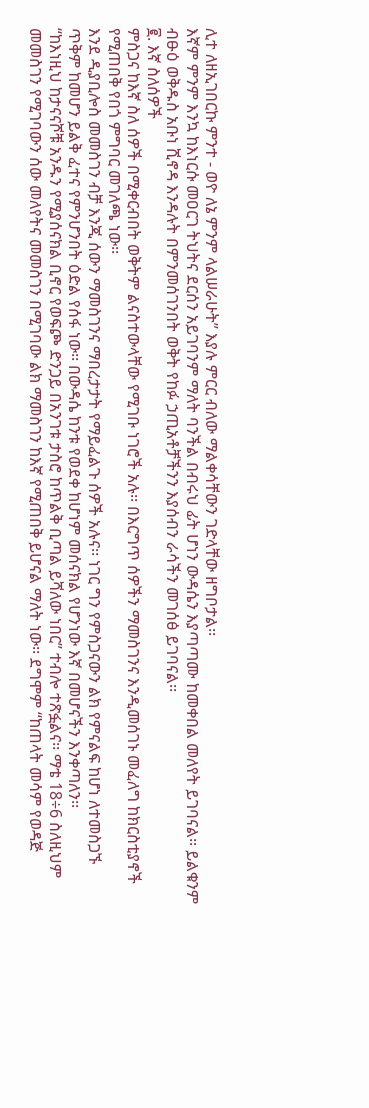ሊተ ለዘኢገበርኩ ምንተ - ወዮ ለኔ ምንም ላልሠራሁት” እያሉ ምርር ብለው ማልቀሳቸውን ገድላቸው ዘግቦታል፡፡
እኛም ምንም እንኳ ከእነርሱ መዐርገ ትህትና ደርሰን አይገባንም ማለት ባንችል በብሩህ ፊት ሆነን ውዳሴን እያጣጣሙ ከመቀበል መለየት ይገባናል፡፡ ይልቁንም ብፁዕ ወቅዱስ አቡነ ሺኖዳ እንዳሉት በምንመሰገንበት ወቅት የከፉ ኃጢአቶቻችንን እያሰብን ራሳችን መገሰፅ ይገባናል፡፡
፪. እኛ ስለሰዎች
ምስጋና ከእኛ ስለ ሰዎች በሚቀርብበት ወቅትም ልናስተውላቸው የሚገቡ ነገሮች አሉ፡፡ በእርግጥ ሰዎችን ማመስገንና እንዲመሰገኑ መፈለግ ከክርስቲያኖች የሚጠበቅ የበጎ ምግባር መገለጫ ነው፡፡
እንደ ዲያቢሎስ መመስገን ብቻ እንጂ ሰውን ማመስገንና ማበረታታት የማይፈልጉ ሰዎች አሉና፡፡ ነገር ግን የምስጋናውን ልክ የምናልፍ ከሆነ ለተመስጋኙ ጥቅም ከመሆን ይልቅ ፈተና የምንሆንበት ዕድል የሰፋ ነው፡፡ በውዳሴ ከንቱ የወደቀ ከሆነም መሰናክል የሆንነው እኛ በመሆናችን እንቀጣለን፡፡
“ከእነዚህ ከታናናሾቹ አንዱን የሚያሰናክል ቢኖር የወፍጮ ድንጋይ በአንገቱ ታስሮ ከጥልቅ ቢጣል ይሻለው ነበር” ተብሎ ተጽፏልና፡፡ ማቴ 18÷6 ስለዚህም መመስገን የሚገባውን ሰው መለየትና መመስገን በሚገባው ልክ ማመስገን ከእኛ የሚጠበቅ ይሆናል ማለት ነው፡፡ ደግሞም “ከጠላት መሳም የወዳጅ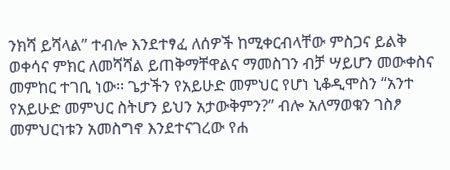ንክሻ ይሻላል” ተብሎ እንደተፃፈ ለሰዎች ከሚቀርብላቸው ምስጋና ይልቅ ወቀሳና ምክር ለመሻሻል ይጠቅማቸዋልና ማመስገን ብቻ ሣይሆን መውቀስና መምከር ተገቢ ነው፡፡ ጌታችን የአይሁድ መምህር የሆነ ኒቆዲሞስን “አንተ የአይሁድ መምህር ስትሆን ይህን አታውቅምን?” ብሎ አለማወቁን ገስፆ መምህርነቱን አመስግኖ እንደተናገረው የሐ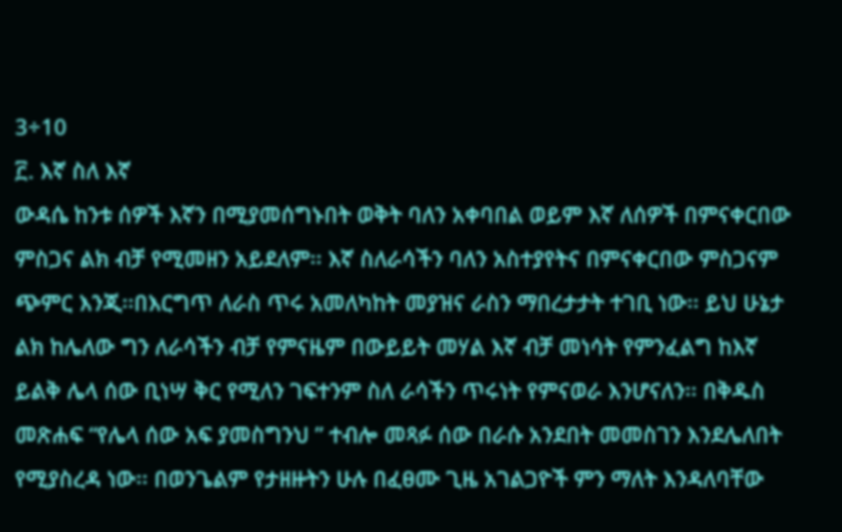3÷10
፫. እኛ ስለ እኛ
ውዳሴ ከንቱ ሰዎች እኛን በሚያመሰግኑበት ወቅት ባለን አቀባበል ወይም እኛ ለሰዎች በምናቀርበው ምስጋና ልክ ብቻ የሚመዘን አይደለም፡፡ እኛ ስለራሳችን ባለን አስተያየትና በምናቀርበው ምስጋናም ጭምር እንጂ፡፡በእርግጥ ለራስ ጥሩ አመለካከት መያዝና ራስን ማበረታታት ተገቢ ነው፡፡ ይህ ሁኔታ ልክ ከሌለው ግን ለራሳችን ብቻ የምናዜም በውይይት መሃል እኛ ብቻ መነሳት የምንፈልግ ከእኛ ይልቅ ሌላ ሰው ቢነሣ ቅር የሚለን ገፍተንም ስለ ራሳችን ጥሩነት የምናወራ እንሆናለን፡፡ በቅዱስ መጽሐፍ “የሌላ ሰው አፍ ያመስግንህ ” ተብሎ መጻፉ ሰው በራሱ አንደበት መመስገን እንደሌለበት የሚያስረዳ ነው፡፡ በወንጌልም የታዘዙትን ሁሉ በፈፀሙ ጊዜ አገልጋዮች ምን ማለት እንዳለባቸው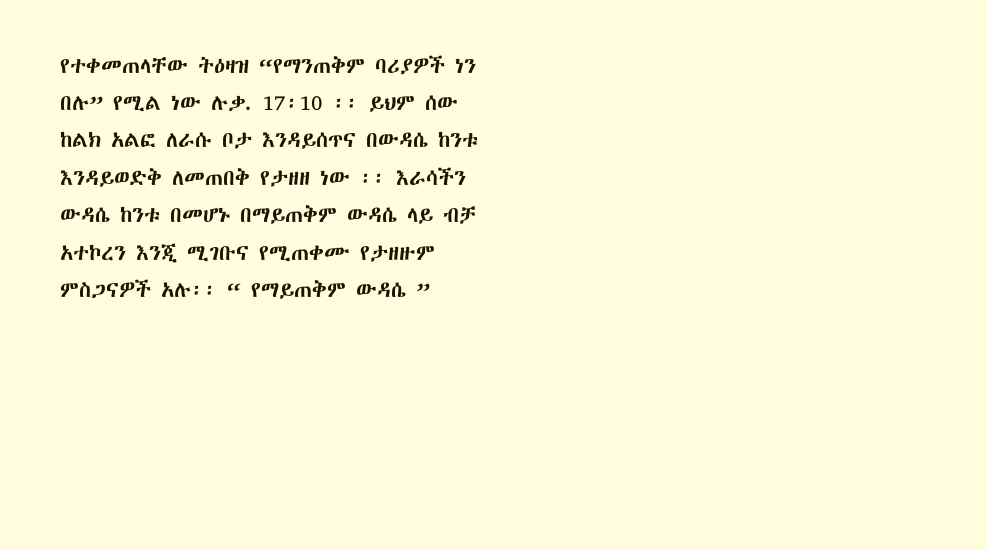የተቀመጠላቸው ትዕዛዝ “የማንጠቅም ባሪያዎች ነን በሉ” የሚል ነው ሉቃ. 17፡10 ፡፡ ይህም ሰው ከልክ አልፎ ለራሱ ቦታ እንዳይሰጥና በውዳሴ ከንቱ እንዳይወድቅ ለመጠበቅ የታዘዘ ነው ፡፡ እራሳችን ውዳሴ ከንቱ በመሆኑ በማይጠቅም ውዳሴ ላይ ብቻ አተኮረን እንጂ ሚገቡና የሚጠቀሙ የታዘዙም ምስጋናዎች አሉ፡፡ “ የማይጠቅም ውዳሴ ”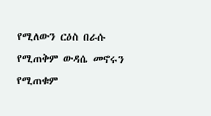የሚለውን ርዕስ በራሱ የሚጠቅም ውዳሴ መኖሩን የሚጠቁም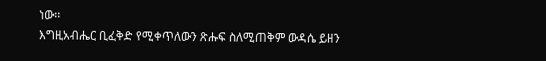ነው፡፡
እግዚአብሔር ቢፈቅድ የሚቀጥለውን ጽሑፍ ስለሚጠቅም ውዳሴ ይዘን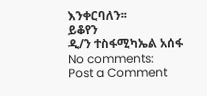እንቀርባለን፡፡
ይቆየን
ዲ/ን ተስፋሚካኤል አሰፋ
No comments:
Post a Comment